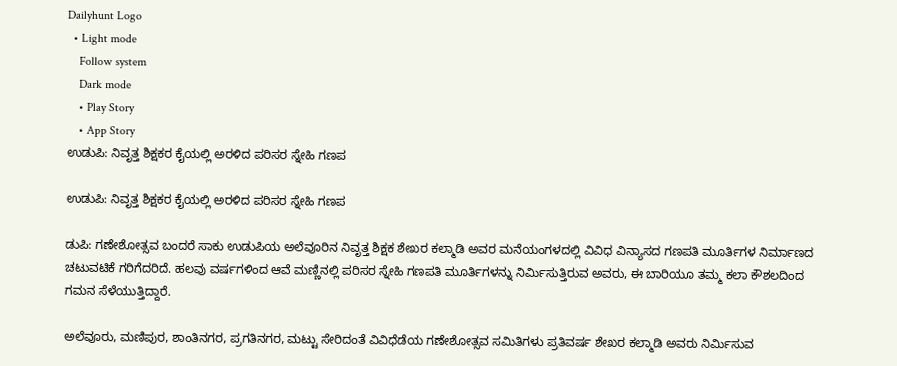Dailyhunt Logo
  • Light mode
    Follow system
    Dark mode
    • Play Story
    • App Story
ಉಡುಪಿ: ನಿವೃತ್ತ ಶಿಕ್ಷಕರ ಕೈಯಲ್ಲಿ ಅರಳಿದ ಪರಿಸರ ಸ್ನೇಹಿ ಗಣಪ

ಉಡುಪಿ: ನಿವೃತ್ತ ಶಿಕ್ಷಕರ ಕೈಯಲ್ಲಿ ಅರಳಿದ ಪರಿಸರ ಸ್ನೇಹಿ ಗಣಪ

ಡುಪಿ: ಗಣೇಶೋತ್ಸವ ಬಂದರೆ ಸಾಕು ಉಡುಪಿಯ ಅಲೆವೂರಿನ ನಿವೃತ್ತ ಶಿಕ್ಷಕ ಶೇಖರ ಕಲ್ಮಾಡಿ ಅವರ ಮನೆಯಂಗಳದಲ್ಲಿ ವಿವಿಧ ವಿನ್ಯಾಸದ ಗಣಪತಿ ಮೂರ್ತಿಗಳ ನಿರ್ಮಾಣದ ಚಟುವಟಿಕೆ ಗರಿಗೆದರಿದೆ. ಹಲವು ವರ್ಷಗಳಿಂದ ಆವೆ ಮಣ್ಣಿನಲ್ಲಿ ಪರಿಸರ ಸ್ನೇಹಿ ಗಣಪತಿ ಮೂರ್ತಿಗಳನ್ನು ನಿರ್ಮಿಸುತ್ತಿರುವ ಅವರು, ಈ ಬಾರಿಯೂ ತಮ್ಮ ಕಲಾ ಕೌಶಲದಿಂದ ಗಮನ ಸೆಳೆಯುತ್ತಿದ್ದಾರೆ.

ಅಲೆವೂರು, ಮಣಿಪುರ, ಶಾಂತಿನಗರ, ಪ್ರಗತಿನಗರ, ಮಟ್ಟು ಸೇರಿದಂತೆ ವಿವಿಧೆಡೆಯ ಗಣೇಶೋತ್ಸವ ಸಮಿತಿಗಳು ಪ್ರತಿವರ್ಷ ಶೇಖರ ಕಲ್ಮಾಡಿ ಅವರು ನಿರ್ಮಿಸುವ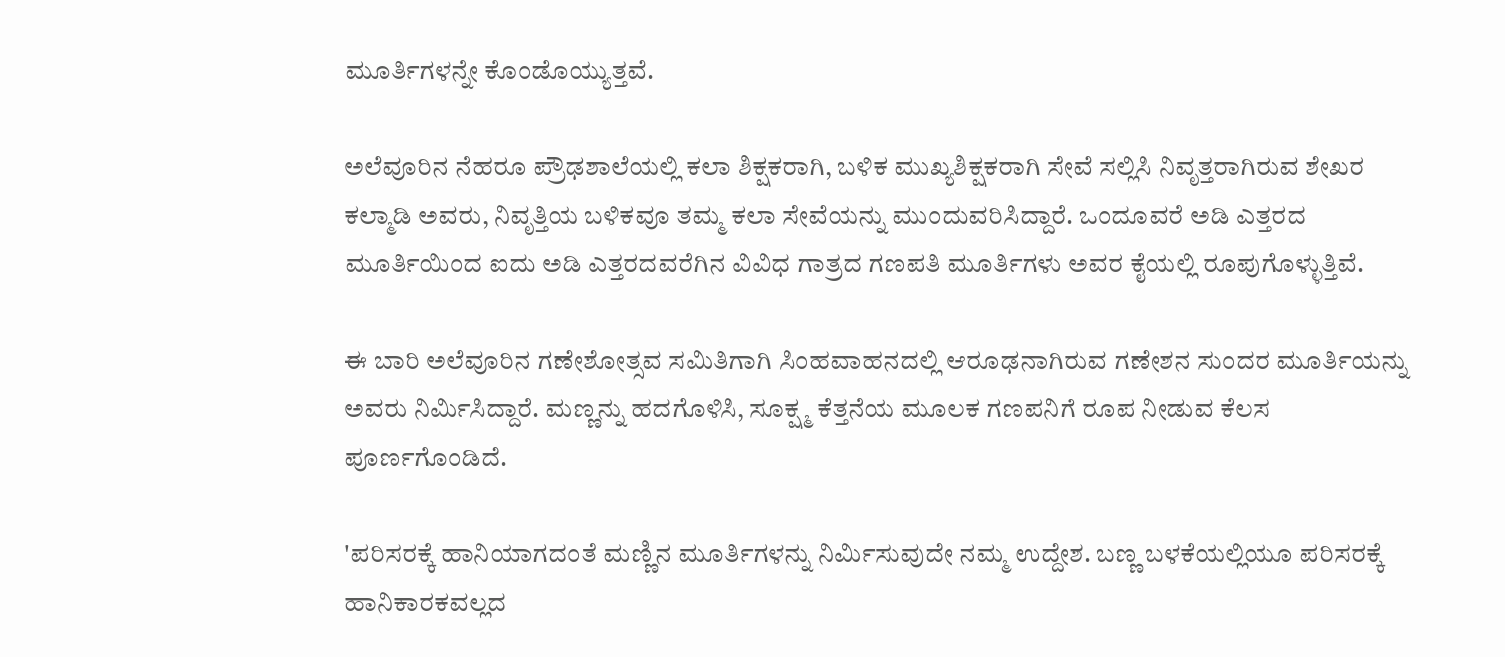ಮೂರ್ತಿಗಳನ್ನೇ ಕೊಂಡೊಯ್ಯುತ್ತವೆ.

ಅಲೆವೂರಿನ ನೆಹರೂ ಪ್ರೌಢಶಾಲೆಯಲ್ಲಿ ಕಲಾ ಶಿಕ್ಷಕರಾಗಿ, ಬಳಿಕ ಮುಖ್ಯಶಿಕ್ಷಕರಾಗಿ ಸೇವೆ ಸಲ್ಲಿಸಿ ನಿವೃತ್ತರಾಗಿರುವ ಶೇಖರ ಕಲ್ಮಾಡಿ ಅವರು, ನಿವೃತ್ತಿಯ ಬಳಿಕವೂ ತಮ್ಮ ಕಲಾ ಸೇವೆಯನ್ನು ಮುಂದುವರಿಸಿದ್ದಾರೆ. ಒಂದೂವರೆ ಅಡಿ ಎತ್ತರದ ಮೂರ್ತಿಯಿಂದ ಐದು ಅಡಿ ಎತ್ತರದವರೆಗಿನ ವಿವಿಧ ಗಾತ್ರದ ಗಣಪತಿ ಮೂರ್ತಿಗಳು ಅವರ ಕೈಯಲ್ಲಿ ರೂಪುಗೊಳ್ಳುತ್ತಿವೆ.

ಈ ಬಾರಿ ಅಲೆವೂರಿನ ಗಣೇಶೋತ್ಸವ ಸಮಿತಿಗಾಗಿ ಸಿಂಹವಾಹನದಲ್ಲಿ ಆರೂಢನಾಗಿರುವ ಗಣೇಶನ ಸುಂದರ ಮೂರ್ತಿಯನ್ನು ಅವರು ನಿರ್ಮಿಸಿದ್ದಾರೆ. ಮಣ್ಣನ್ನು ಹದಗೊಳಿಸಿ, ಸೂಕ್ಷ್ಮ ಕೆತ್ತನೆಯ ಮೂಲಕ ಗಣಪನಿಗೆ ರೂಪ ನೀಡುವ ಕೆಲಸ ಪೂರ್ಣಗೊಂಡಿದೆ.

'ಪರಿಸರಕ್ಕೆ ಹಾನಿಯಾಗದಂತೆ ಮಣ್ಣಿನ ಮೂರ್ತಿಗಳನ್ನು ನಿರ್ಮಿಸುವುದೇ ನಮ್ಮ ಉದ್ದೇಶ. ಬಣ್ಣ ಬಳಕೆಯಲ್ಲಿಯೂ ಪರಿಸರಕ್ಕೆ ಹಾನಿಕಾರಕವಲ್ಲದ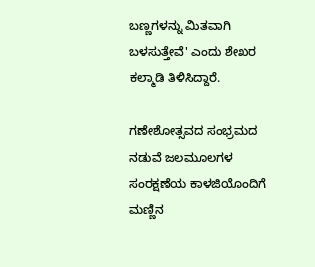ಬಣ್ಣಗಳನ್ನು ಮಿತವಾಗಿ ಬಳಸುತ್ತೇವೆ' ಎಂದು ಶೇಖರ ಕಲ್ಮಾಡಿ ತಿಳಿಸಿದ್ದಾರೆ.

ಗಣೇಶೋತ್ಸವದ ಸಂಭ್ರಮದ ನಡುವೆ ಜಲಮೂಲಗಳ ಸಂರಕ್ಷಣೆಯ ಕಾಳಜಿಯೊಂದಿಗೆ ಮಣ್ಣಿನ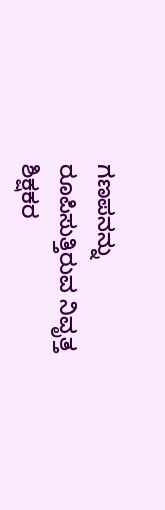ಗಣಪನನ್ನು ರೂಪಿಸುತ್ತಿರುವ ನಿವೃತ್ತ ಶಿಕ್ಷಕರ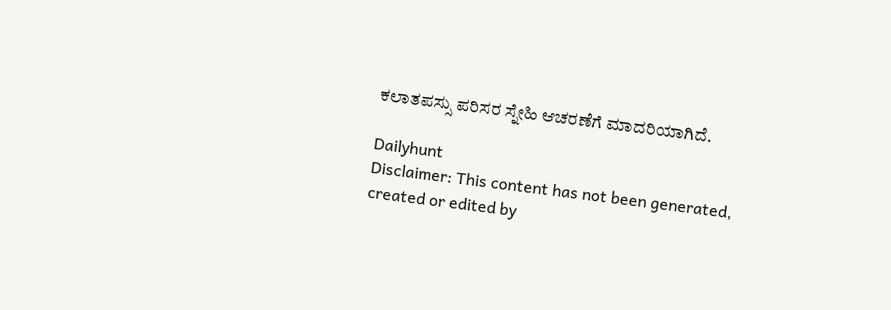ಕಲಾತಪಸ್ಸು ಪರಿಸರ ಸ್ನೇಹಿ ಆಚರಣೆಗೆ ಮಾದರಿಯಾಗಿದೆ.

Dailyhunt
Disclaimer: This content has not been generated, created or edited by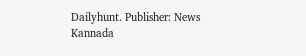Dailyhunt. Publisher: News Kannada